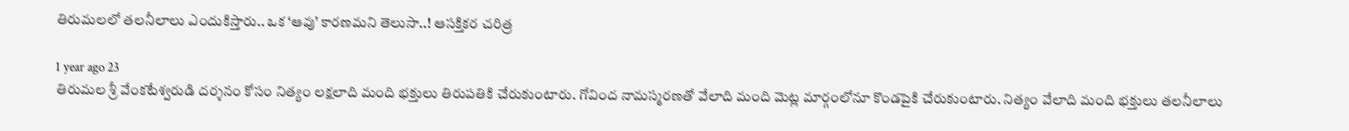తిరుమలలో తలనీలాలు ఎందుకిస్తారు.. ఒక ‘ఆవు’ కారణమని తెలుసా..! ఆసక్తికర చరిత్ర

1 year ago 23
తిరుమల శ్రీ వేంకటేశ్వరుడి దర్శనం కోసం నిత్యం లక్షలాది మంది భక్తులు తిరుపతికి చేరుకుంటారు. గోవింద నామస్మరణతో వేలాది మంది మెట్ల మార్గంలోనూ కొండపైకి చేరుకుంటారు. నిత్యం వేలాది మంది భక్తులు తలనీలాలు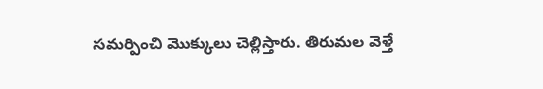సమర్పించి మొక్కులు చెల్లిస్తారు. తిరుమల వెళ్తే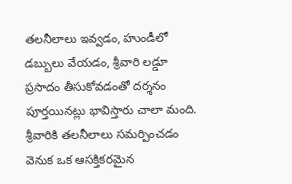తలనీలాలు ఇవ్వడం, హుండీలో డబ్బులు వేయడం, శ్రీవారి లడ్డూ ప్రసాదం తీసుకోవడంతో దర్శనం పూర్తయినట్లు భావిస్తారు చాలా మంది. శ్రీవారికి తలనీలాలు సమర్పించడం వెనుక ఒక ఆసక్తికరమైన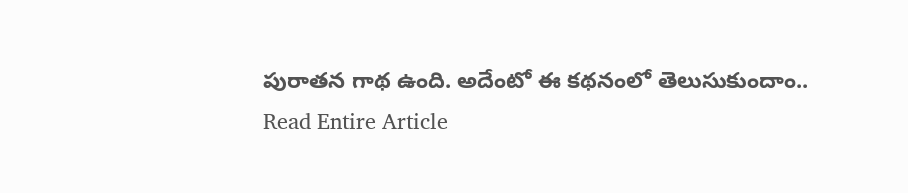పురాతన గాథ ఉంది. అదేంటో ఈ కథనంలో తెలుసుకుందాం..
Read Entire Article